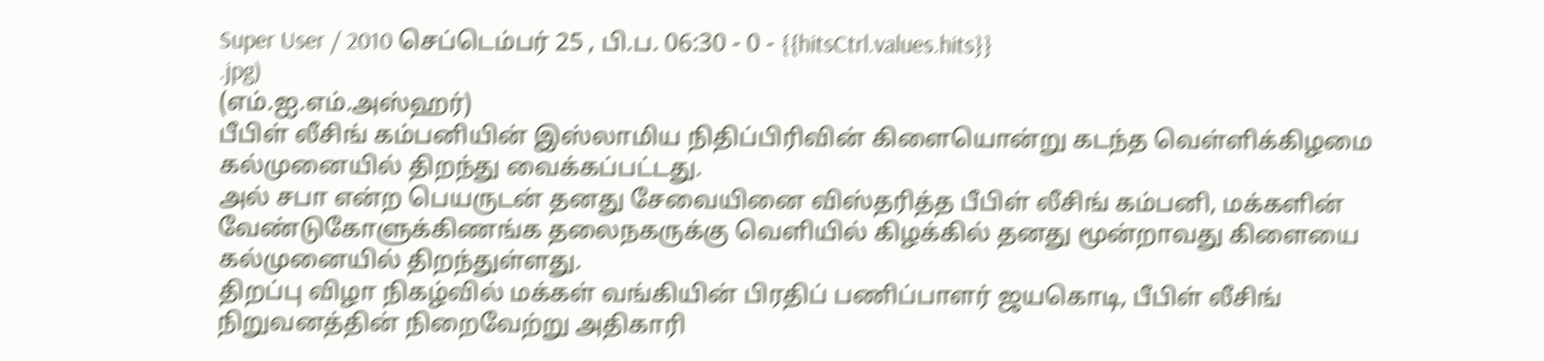Super User / 2010 செப்டெம்பர் 25 , பி.ப. 06:30 - 0 - {{hitsCtrl.values.hits}}
.jpg)
(எம்.ஐ.எம்.அஸ்ஹர்)
பீபிள் லீசிங் கம்பனியின் இஸ்லாமிய நிதிப்பிரிவின் கிளையொன்று கடந்த வெள்ளிக்கிழமை கல்முனையில் திறந்து வைக்கப்பட்டது.
அல் சபா என்ற பெயருடன் தனது சேவையினை விஸ்தரித்த பீபிள் லீசிங் கம்பனி, மக்களின் வேண்டுகோளுக்கிணங்க தலைநகருக்கு வெளியில் கிழக்கில் தனது மூன்றாவது கிளையை கல்முனையில் திறந்துள்ளது.
திறப்பு விழா நிகழ்வில் மக்கள் வங்கியின் பிரதிப் பணிப்பாளர் ஜயகொடி, பீபிள் லீசிங் நிறுவனத்தின் நிறைவேற்று அதிகாரி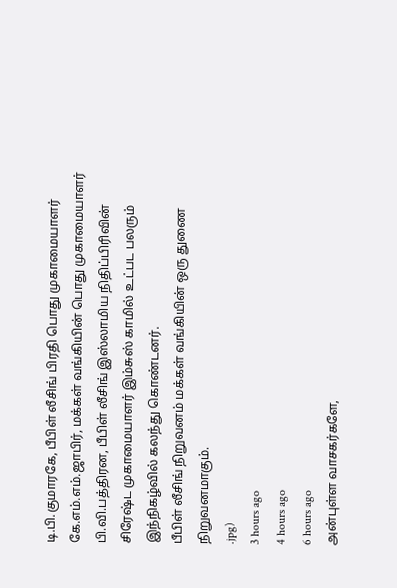டி.பி.குமாரகே, பீபிள் லீசிங் பிரதி பொது முகாமையாளர் கே.எம்.எம்.ஜாபிர், மக்கள் வங்கியின் பொது முகாமையாளர் பி.வி.பத்திரன, பீபிள் லீசிங் இஸ்லாமிய நிதிப்பிரிவின் சிரேஷ்ட முகாமையாளர் இம்சுஸ் காமில் உட்பட பலரும் இந்நிகழ்வில் கலந்து கொண்டனர்.
பீபிள் லீசிங் நிறுவனம் மக்கள் வங்கியின் ஒரு துணை நிறுவனமாகும்.
.jpg)
3 hours ago
4 hours ago
6 hours ago
அன்புள்ள வாசகர்களே,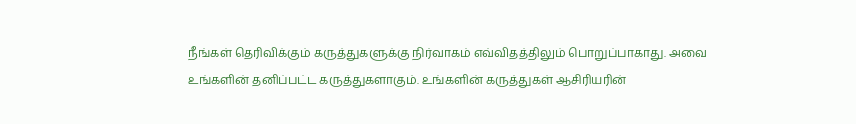நீங்கள் தெரிவிக்கும் கருத்துகளுக்கு நிர்வாகம் எவ்விதத்திலும் பொறுப்பாகாது. அவை உங்களின் தனிப்பட்ட கருத்துகளாகும். உங்களின் கருத்துகள் ஆசிரியரின்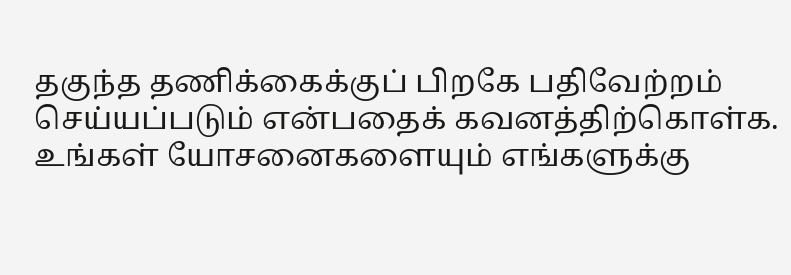தகுந்த தணிக்கைக்குப் பிறகே பதிவேற்றம் செய்யப்படும் என்பதைக் கவனத்திற்கொள்க. உங்கள் யோசனைகளையும் எங்களுக்கு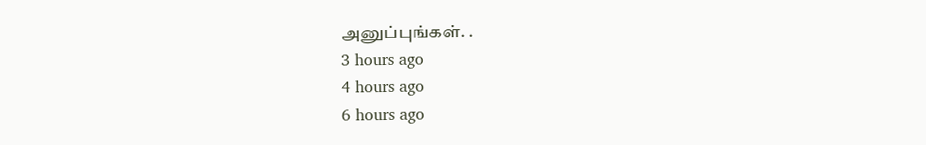அனுப்புங்கள். .
3 hours ago
4 hours ago
6 hours ago